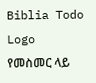Biblia Todo Logo
የመስመር ላይ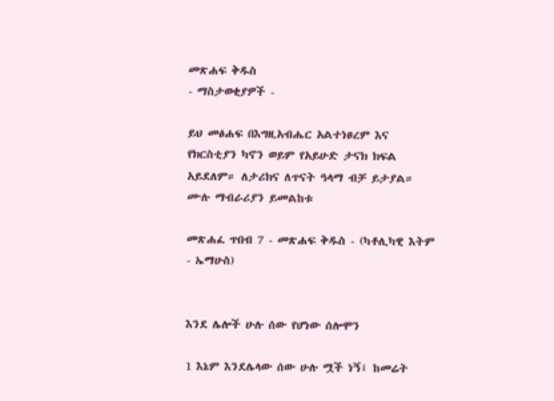መጽሐፍ ቅዱስ
- ማስታወቂያዎች -

ይህ መፅሐፍ በእግዚአብሔር አልተነፀረም እና የክርስቲያን ካኖን ወይም የአይሁድ ታናክ ክፍል አይደለም። ለታሪክና ለጥናት ዓላማ ብቻ ይታያል። ሙሉ ማብራሪያን ይመልከቱ

መጽሐፈ ጥበብ 7 - መጽሐፍ ቅዱስ - (ካቶሊካዊ እትም - ኤማሁስ)


እንደ ሌሎች ሁሉ ሰው የሆነው ሰሎሞን

1 እኔም እንደሌላው ሰው ሁሉ ሟች ነኝ፤ ከመሬት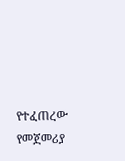የተፈጠረው የመጀመሪያ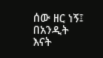ሰው ዘር ነኝ፤ በአንዲት እናት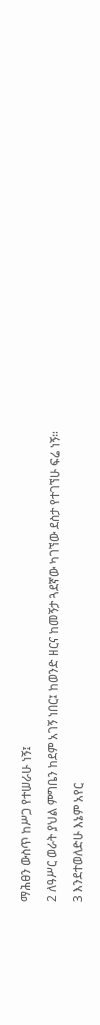ማሕፀን ውስጥ ከሥጋ የተሠራሁ ነኝ፤

2 ለዓሥር ወራት ያህል ምግቤን ከደም አገኝ ነበር፤ ከወንድ ዘርና ከመኝታ ጓደኛው ካገኘው ደስታ የተገኘሁ ፍሬ ነኝ።

3 እንደተወለድሁ እኔም አየር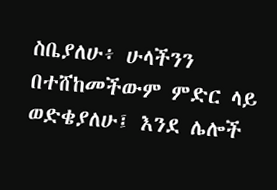ስቤያለሁ፥ ሁላችንን በተሸከመችውም ምድር ላይ ወድቄያለሁ፤ እንደ ሌሎች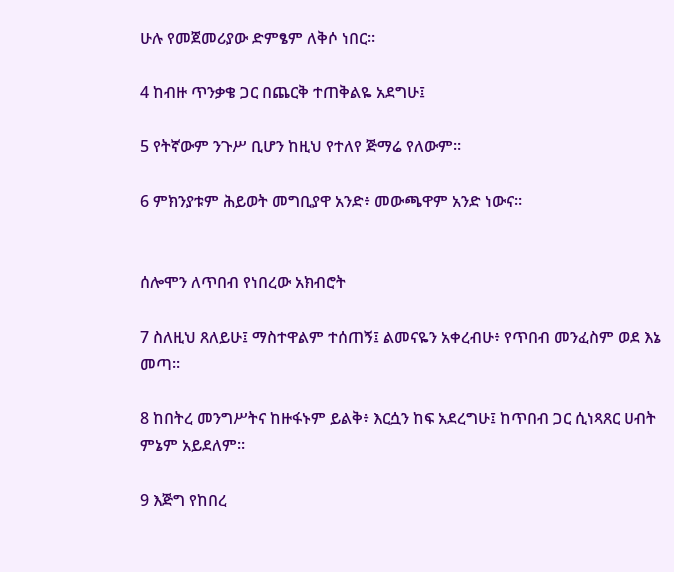ሁሉ የመጀመሪያው ድምፄም ለቅሶ ነበር።

4 ከብዙ ጥንቃቄ ጋር በጨርቅ ተጠቅልዬ አደግሁ፤

5 የትኛውም ንጉሥ ቢሆን ከዚህ የተለየ ጅማሬ የለውም።

6 ምክንያቱም ሕይወት መግቢያዋ አንድ፥ መውጫዋም አንድ ነውና።


ሰሎሞን ለጥበብ የነበረው አክብሮት

7 ስለዚህ ጸለይሁ፤ ማስተዋልም ተሰጠኝ፤ ልመናዬን አቀረብሁ፥ የጥበብ መንፈስም ወደ እኔ መጣ።

8 ከበትረ መንግሥትና ከዙፋኑም ይልቅ፥ እርሷን ከፍ አደረግሁ፤ ከጥበብ ጋር ሲነጻጸር ሀብት ምኔም አይደለም።

9 እጅግ የከበረ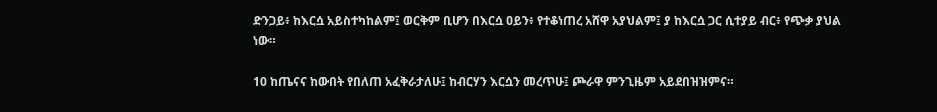ድንጋይ፥ ከእርሷ አይስተካከልም፤ ወርቅም ቢሆን በእርሷ ዐይን፥ የተቆነጠረ አሸዋ አያህልም፤ ያ ከእርሷ ጋር ሲተያይ ብር፥ የጭቃ ያህል ነው።

10 ከጤናና ከውበት የበለጠ አፈቅራታለሁ፤ ከብርሃን እርሷን መረጥሁ፤ ጮራዋ ምንጊዜም አይደበዝዝምና።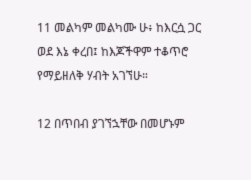11 መልካም መልካሙ ሁ፥ ከእርሷ ጋር ወደ እኔ ቀረበ፤ ከእጆችዋም ተቆጥሮ የማይዘለቅ ሃብት አገኘሁ።

12 በጥበብ ያገኘኋቸው በመሆኑም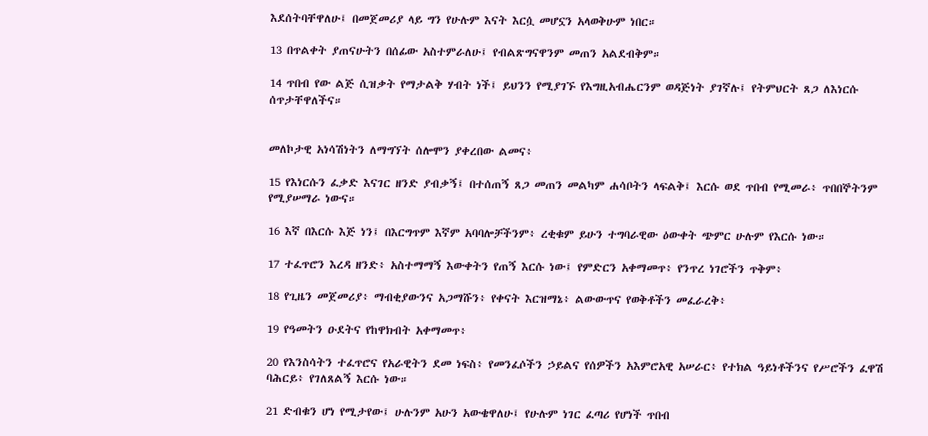እደሰትባቸዋለሁ፤ በመጀመሪያ ላይ ግን የሁሉም እናት እርሷ መሆኗን አላወቅሁም ነበር።

13 በጥልቀት ያጠናሁትን በሰፊው አስተምራለሁ፤ የብልጽግናዋንም መጠን አልደብቅም።

14 ጥበብ የው ልጅ ሲዝቃት የማታልቅ ሃብት ነች፤ ይህንን የሚያገኙ የእግዚአብሔርንም ወዳጅነት ያገኛሉ፤ የትምህርት ጸጋ ለእነርሱ ሰጥታቸዋለችና።


መለኮታዊ አነሳሽነትን ለማግኘት ሰሎሞን ያቀረበው ልመና፥

15 የእነርሱን ፈቃድ እናገር ዘንድ ያብቃኝ፤ በተሰጠኝ ጸጋ መጠን መልካም ሐሳቦትን ላፍልቅ፤ እርሱ ወደ ጥበብ የሚመራ፥ ጥበበኞትንም የሚያሠማራ ነውና።

16 እኛ በእርሱ እጅ ነን፤ በእርግጥም እኛም አባባሎቻችንም፥ ረቂቁም ይሁን ተግባራዊው ዕውቀት ጭምር ሁሉም የእርሱ ነው።

17 ተፈጥሮን እረዳ ዘንድ፥ አስተማማኝ እውቀትን የጠኝ እርሱ ነው፤ የምድርን አቀማመጥ፥ የንጥረ ነገሮችን ጥቅም፥

18 የጊዜን መጀመሪያ፥ ማብቂያውንና አጋማሹን፥ የቀናት እርዝማኔ፥ ልውውጥና የወቅቶችን መፈራረቅ፥

19 የዓመትን ዑደትና የከዋክብት አቀማመጥ፥

20 የእንስሳትን ተፈጥሮና የአራዊትን ደመ ነፍስ፥ የመንፈሶችን ኃይልና የሰዎችን አእምሮአዊ አሠራር፥ የተክል ዓይነቶችንና የሥሮችን ፈዋሽ ባሕርይ፥ የገለጸልኝ እርሱ ነው።

21 ድብቁን ሆነ የሚታየው፤ ሁሉንም አሁን አውቄዋለሁ፤ የሁሉም ነገር ፈጣሪ የሆነች ጥበብ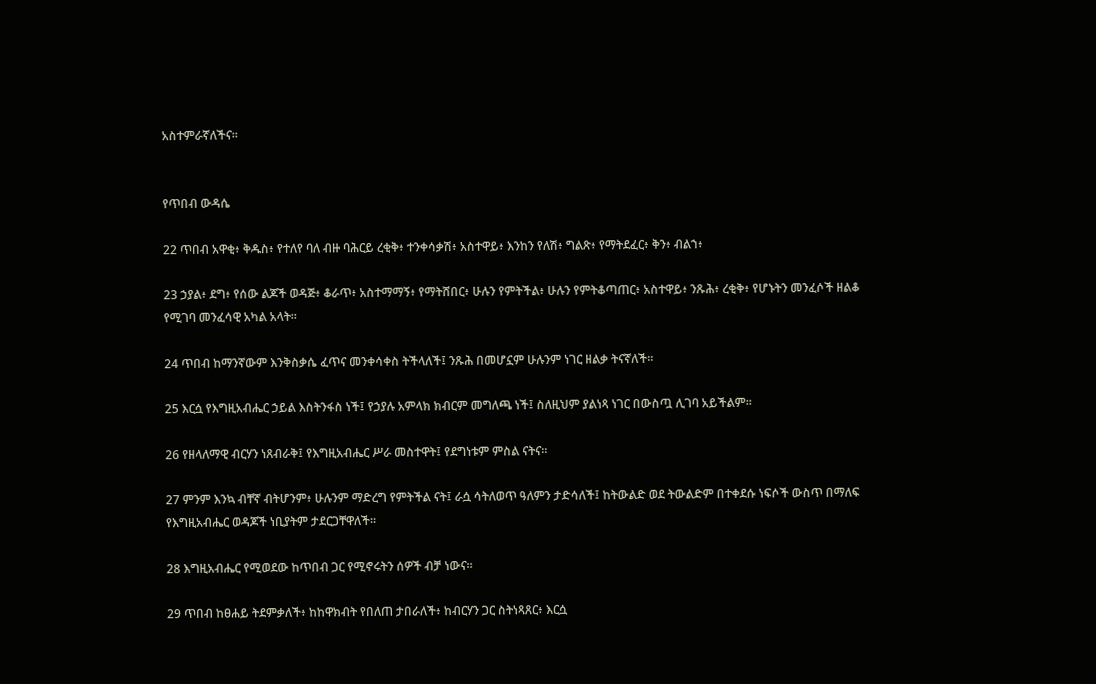አስተምራኛለችና።


የጥበብ ውዳሴ

22 ጥበብ አዋቂ፥ ቅዱስ፥ የተለየ ባለ ብዙ ባሕርይ ረቂቅ፥ ተንቀሳቃሽ፥ አስተዋይ፥ እንከን የለሽ፥ ግልጽ፥ የማትደፈር፥ ቅን፥ ብልኀ፥

23 ኃያል፥ ደግ፥ የሰው ልጆች ወዳጅ፥ ቆራጥ፥ አስተማማኝ፥ የማትሸበር፥ ሁሉን የምትችል፥ ሁሉን የምትቆጣጠር፥ አስተዋይ፥ ንጹሕ፥ ረቂቅ፥ የሆኑትን መንፈሶች ዘልቆ የሚገባ መንፈሳዊ አካል አላት።

24 ጥበብ ከማንኛውም እንቅስቃሴ ፈጥና መንቀሳቀስ ትችላለች፤ ንጹሕ በመሆኗም ሁሉንም ነገር ዘልቃ ትናኛለች።

25 እርሷ የእግዚአብሔር ኃይል እስትንፋስ ነች፤ የኃያሉ አምላክ ክብርም መግለጫ ነች፤ ስለዚህም ያልነጻ ነገር በውስጧ ሊገባ አይችልም።

26 የዘላለማዊ ብርሃን ነጸብራቅ፤ የእግዚአብሔር ሥራ መስተዋት፤ የደግነቱም ምስል ናትና።

27 ምንም እንኳ ብቸኛ ብትሆንም፥ ሁሉንም ማድረግ የምትችል ናት፤ ራሷ ሳትለወጥ ዓለምን ታድሳለች፤ ከትውልድ ወደ ትውልድም በተቀደሱ ነፍሶች ውስጥ በማለፍ የእግዚአብሔር ወዳጆች ነቢያትም ታደርጋቸዋለች።

28 እግዚአብሔር የሚወደው ከጥበብ ጋር የሚኖሩትን ሰዎች ብቻ ነውና።

29 ጥበብ ከፀሐይ ትደምቃለች፥ ከከዋክብት የበለጠ ታበራለች፥ ከብርሃን ጋር ስትነጻጸር፥ እርሷ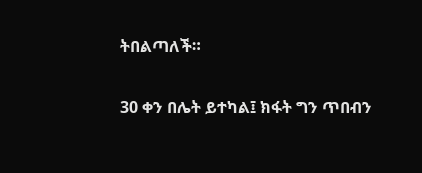ትበልጣለች።

30 ቀን በሌት ይተካል፤ ክፋት ግን ጥበብን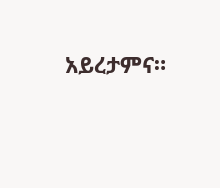አይረታምና።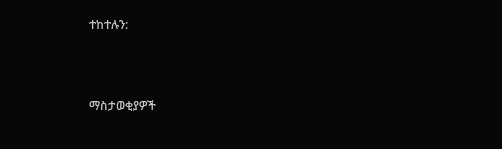ተከተሉን:



ማስታወቂያዎች